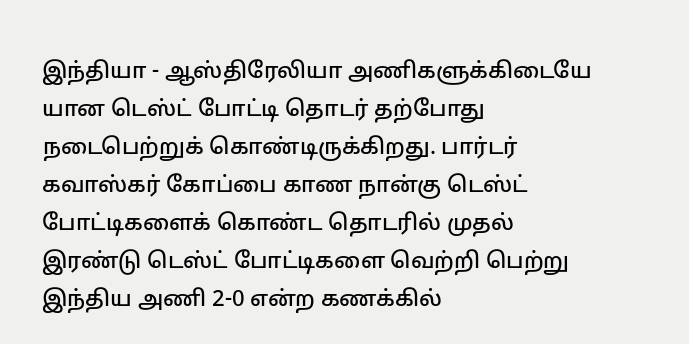இந்தியா - ஆஸ்திரேலியா அணிகளுக்கிடையே யான டெஸ்ட் போட்டி தொடர் தற்போது நடைபெற்றுக் கொண்டிருக்கிறது. பார்டர் கவாஸ்கர் கோப்பை காண நான்கு டெஸ்ட் போட்டிகளைக் கொண்ட தொடரில் முதல் இரண்டு டெஸ்ட் போட்டிகளை வெற்றி பெற்று இந்திய அணி 2-0 என்ற கணக்கில்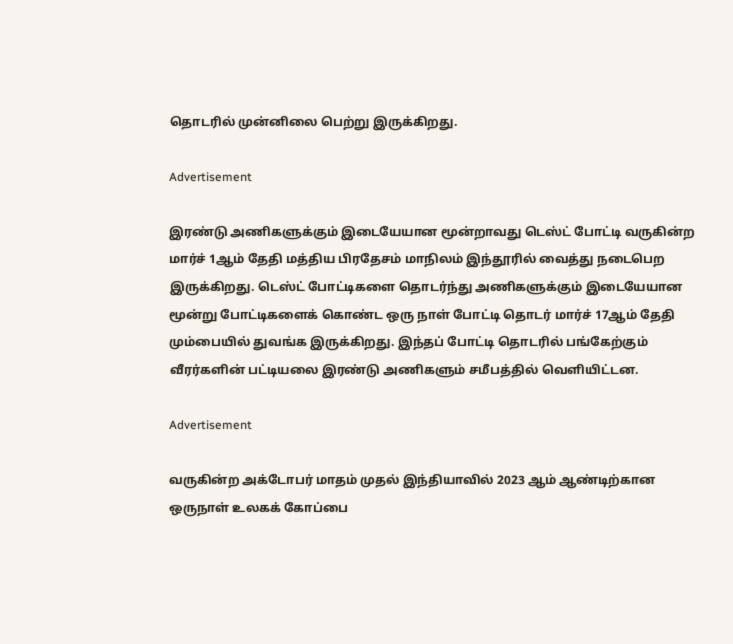தொடரில் முன்னிலை பெற்று இருக்கிறது.

Advertisement

இரண்டு அணிகளுக்கும் இடையேயான மூன்றாவது டெஸ்ட் போட்டி வருகின்ற மார்ச் 1ஆம் தேதி மத்திய பிரதேசம் மாநிலம் இந்தூரில் வைத்து நடைபெற இருக்கிறது. டெஸ்ட் போட்டிகளை தொடர்ந்து அணிகளுக்கும் இடையேயான மூன்று போட்டிகளைக் கொண்ட ஒரு நாள் போட்டி தொடர் மார்ச் 17ஆம் தேதி மும்பையில் துவங்க இருக்கிறது. இந்தப் போட்டி தொடரில் பங்கேற்கும் வீரர்களின் பட்டியலை இரண்டு அணிகளும் சமீபத்தில் வெளியிட்டன.

Advertisement

வருகின்ற அக்டோபர் மாதம் முதல் இந்தியாவில் 2023 ஆம் ஆண்டிற்கான ஒருநாள் உலகக் கோப்பை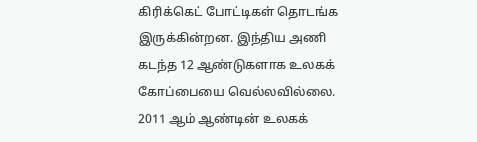கிரிக்கெட் போட்டிகள் தொடங்க இருக்கின்றன. இந்திய அணி கடந்த 12 ஆண்டுகளாக உலகக் கோப்பையை வெல்லவில்லை. 2011 ஆம் ஆண்டின் உலகக்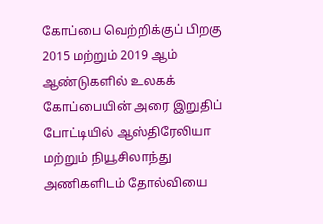கோப்பை வெற்றிக்குப் பிறகு 2015 மற்றும் 2019 ஆம் ஆண்டுகளில் உலகக் கோப்பையின் அரை இறுதிப் போட்டியில் ஆஸ்திரேலியா மற்றும் நியூசிலாந்து அணிகளிடம் தோல்வியை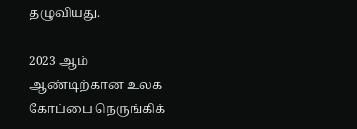தழுவியது.

2023 ஆம் ஆண்டிற்கான உலக கோப்பை நெருங்கிக்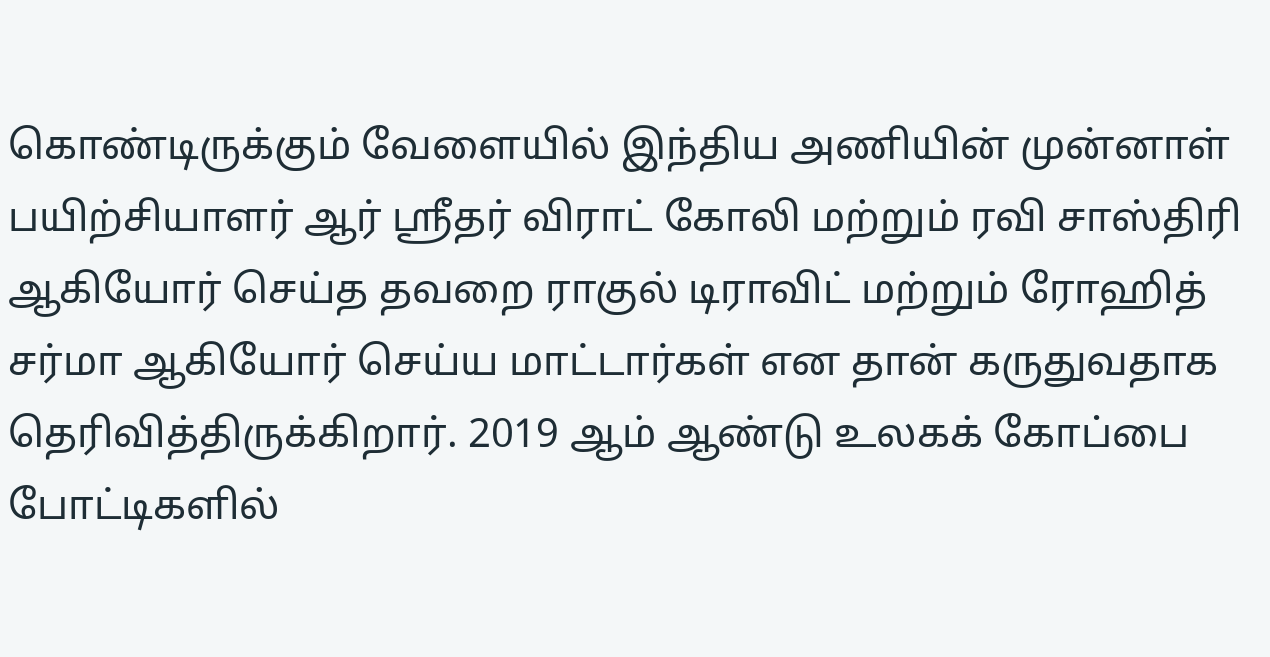கொண்டிருக்கும் வேளையில் இந்திய அணியின் முன்னாள் பயிற்சியாளர் ஆர் ஸ்ரீதர் விராட் கோலி மற்றும் ரவி சாஸ்திரி ஆகியோர் செய்த தவறை ராகுல் டிராவிட் மற்றும் ரோஹித் சர்மா ஆகியோர் செய்ய மாட்டார்கள் என தான் கருதுவதாக தெரிவித்திருக்கிறார். 2019 ஆம் ஆண்டு உலகக் கோப்பை போட்டிகளில்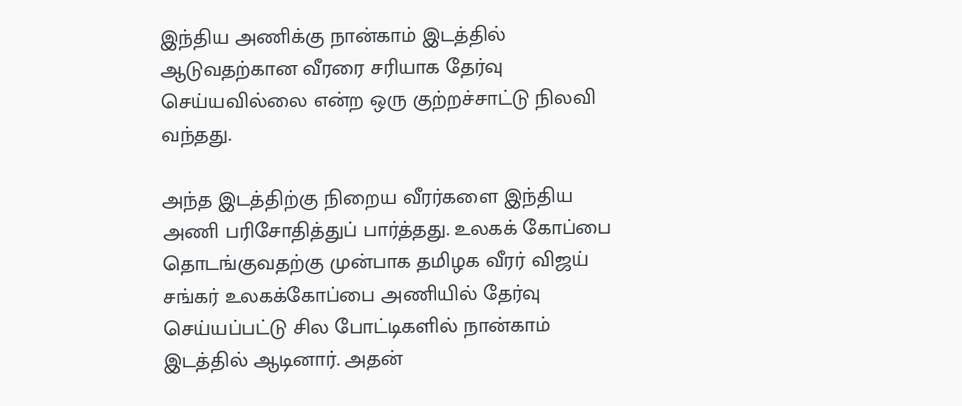இந்திய அணிக்கு நான்காம் இடத்தில் ஆடுவதற்கான வீரரை சரியாக தேர்வு செய்யவில்லை என்ற ஒரு குற்றச்சாட்டு நிலவி வந்தது.

அந்த இடத்திற்கு நிறைய வீரர்களை இந்திய அணி பரிசோதித்துப் பார்த்தது. உலகக் கோப்பை தொடங்குவதற்கு முன்பாக தமிழக வீரர் விஜய் சங்கர் உலகக்கோப்பை அணியில் தேர்வு செய்யப்பட்டு சில போட்டிகளில் நான்காம் இடத்தில் ஆடினார். அதன்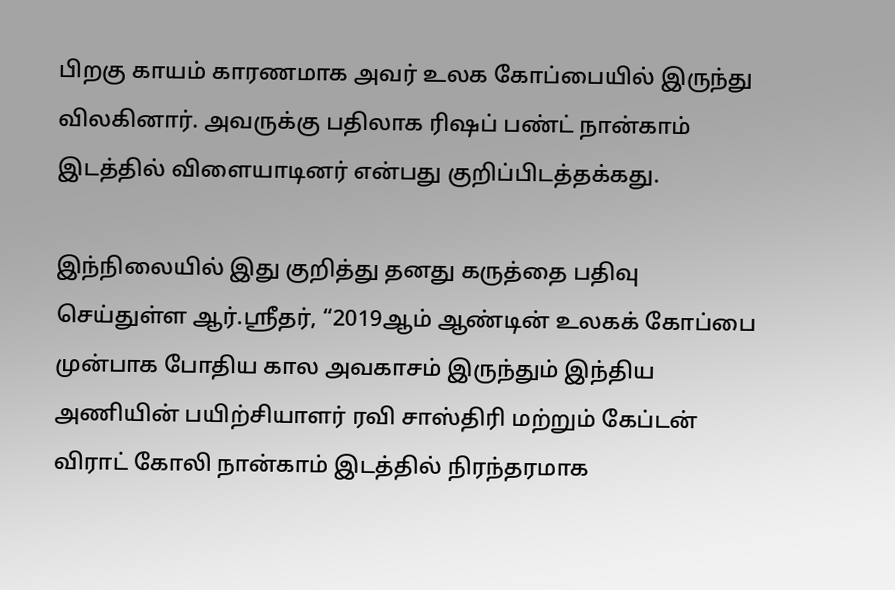பிறகு காயம் காரணமாக அவர் உலக கோப்பையில் இருந்து விலகினார். அவருக்கு பதிலாக ரிஷப் பண்ட் நான்காம் இடத்தில் விளையாடினர் என்பது குறிப்பிடத்தக்கது.

இந்நிலையில் இது குறித்து தனது கருத்தை பதிவு செய்துள்ள ஆர்.ஸ்ரீதர், “2019ஆம் ஆண்டின் உலகக் கோப்பை முன்பாக போதிய கால அவகாசம் இருந்தும் இந்திய அணியின் பயிற்சியாளர் ரவி சாஸ்திரி மற்றும் கேப்டன் விராட் கோலி நான்காம் இடத்தில் நிரந்தரமாக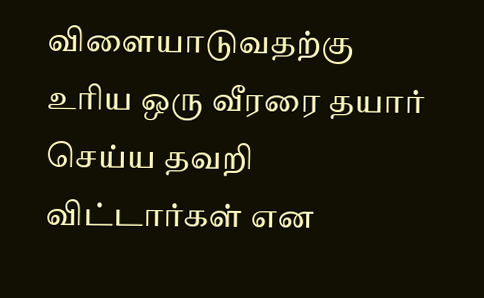விளையாடுவதற்கு உரிய ஒரு வீரரை தயார் செய்ய தவறி விட்டார்கள் என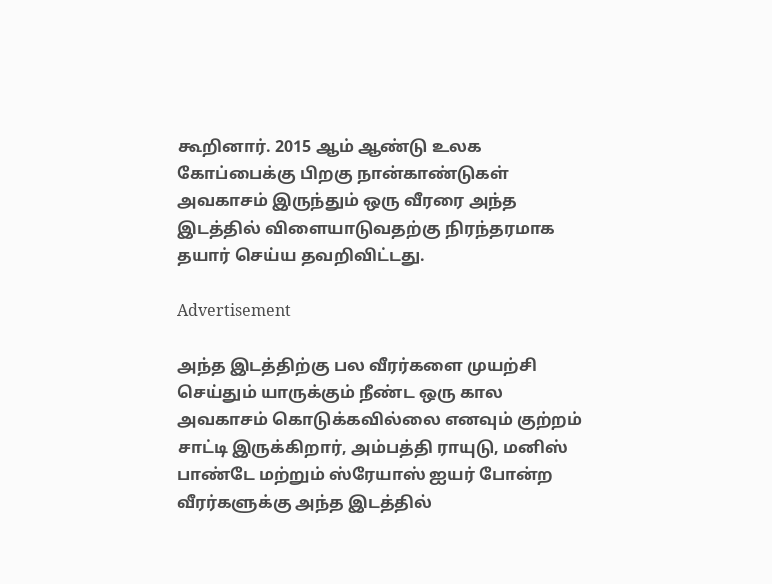கூறினார். 2015 ஆம் ஆண்டு உலக கோப்பைக்கு பிறகு நான்காண்டுகள் அவகாசம் இருந்தும் ஒரு வீரரை அந்த இடத்தில் விளையாடுவதற்கு நிரந்தரமாக தயார் செய்ய தவறிவிட்டது.

Advertisement

அந்த இடத்திற்கு பல வீரர்களை முயற்சி செய்தும் யாருக்கும் நீண்ட ஒரு கால அவகாசம் கொடுக்கவில்லை எனவும் குற்றம் சாட்டி இருக்கிறார், அம்பத்தி ராயுடு, மனிஸ் பாண்டே மற்றும் ஸ்ரேயாஸ் ஐயர் போன்ற வீரர்களுக்கு அந்த இடத்தில்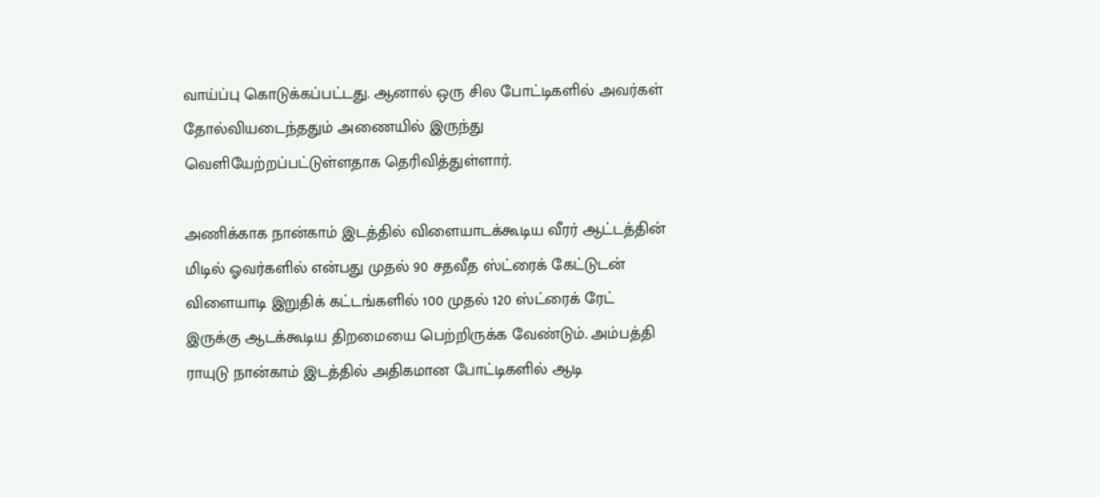வாய்ப்பு கொடுக்கப்பட்டது. ஆனால் ஒரு சில போட்டிகளில் அவர்கள் தோல்வியடைந்ததும் அணையில் இருந்து வெளியேற்றப்பட்டுள்ளதாக தெரிவித்துள்ளார்.

அணிக்காக நான்காம் இடத்தில் விளையாடக்கூடிய வீரர் ஆட்டத்தின் மிடில் ஓவர்களில் என்பது முதல் 90 சதவீத ஸ்ட்ரைக் கேட்டுடன் விளையாடி இறுதிக் கட்டங்களில் 100 முதல் 120 ஸ்ட்ரைக் ரேட் இருக்கு ஆடக்கூடிய திறமையை பெற்றிருக்க வேண்டும். அம்பத்தி ராயுடு நான்காம் இடத்தில் அதிகமான போட்டிகளில் ஆடி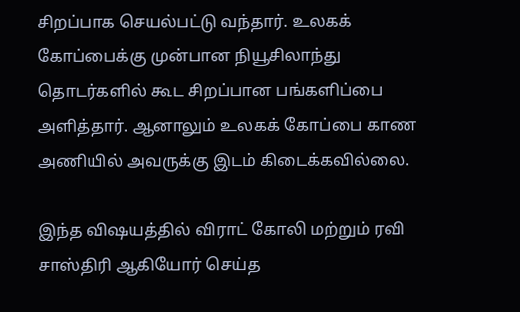சிறப்பாக செயல்பட்டு வந்தார். உலகக் கோப்பைக்கு முன்பான நியூசிலாந்து தொடர்களில் கூட சிறப்பான பங்களிப்பை அளித்தார். ஆனாலும் உலகக் கோப்பை காண அணியில் அவருக்கு இடம் கிடைக்கவில்லை.

இந்த விஷயத்தில் விராட் கோலி மற்றும் ரவி சாஸ்திரி ஆகியோர் செய்த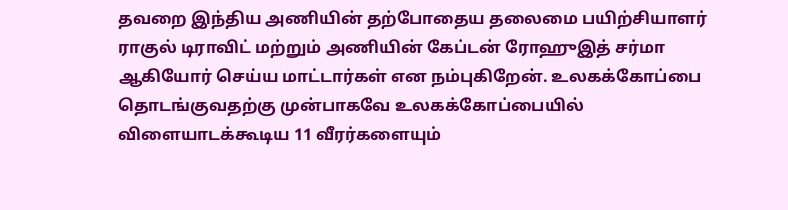தவறை இந்திய அணியின் தற்போதைய தலைமை பயிற்சியாளர் ராகுல் டிராவிட் மற்றும் அணியின் கேப்டன் ரோஹுஇத் சர்மா ஆகியோர் செய்ய மாட்டார்கள் என நம்புகிறேன். உலகக்கோப்பை தொடங்குவதற்கு முன்பாகவே உலகக்கோப்பையில் விளையாடக்கூடிய 11 வீரர்களையும்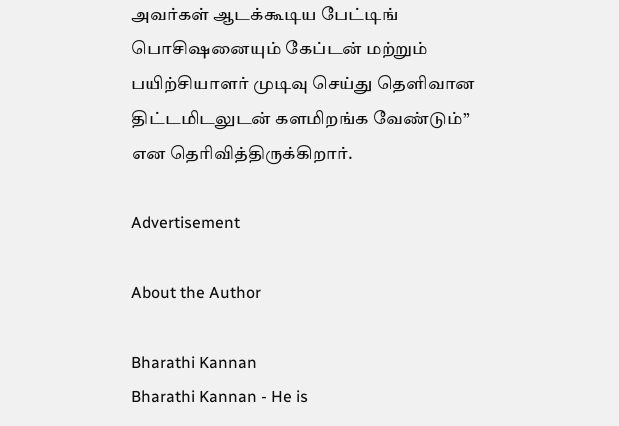அவர்கள் ஆடக்கூடிய பேட்டிங் பொசிஷனையும் கேப்டன் மற்றும் பயிற்சியாளர் முடிவு செய்து தெளிவான திட்டமிடலுடன் களமிறங்க வேண்டும்” என தெரிவித்திருக்கிறார்.

Advertisement

About the Author

Bharathi Kannan
Bharathi Kannan - He is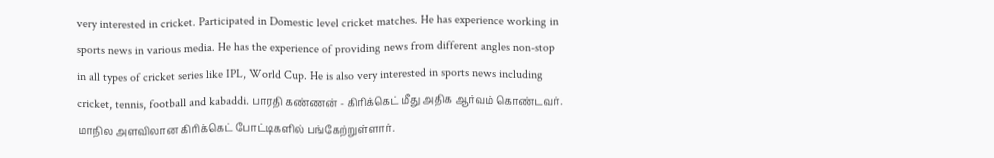very interested in cricket. Participated in Domestic level cricket matches. He has experience working in sports news in various media. He has the experience of providing news from different angles non-stop in all types of cricket series like IPL, World Cup. He is also very interested in sports news including cricket, tennis, football and kabaddi. பாரதி கண்ணன் - கிரிக்கெட் மீது அதிக ஆர்வம் கொண்டவர். மாநில அளவிலான கிரிக்கெட் போட்டிகளில் பங்கேற்றுள்ளார்.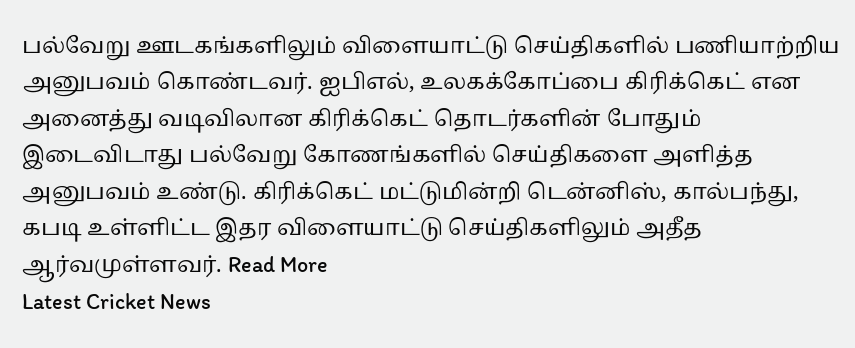பல்வேறு ஊடகங்களிலும் விளையாட்டு செய்திகளில் பணியாற்றிய அனுபவம் கொண்டவர். ஐபிஎல், உலகக்கோப்பை கிரிக்கெட் என அனைத்து வடிவிலான கிரிக்கெட் தொடர்களின் போதும் இடைவிடாது பல்வேறு கோணங்களில் செய்திகளை அளித்த அனுபவம் உண்டு. கிரிக்கெட் மட்டுமின்றி டென்னிஸ், கால்பந்து, கபடி உள்ளிட்ட இதர விளையாட்டு செய்திகளிலும் அதீத ஆர்வமுள்ளவர். Read More
Latest Cricket News